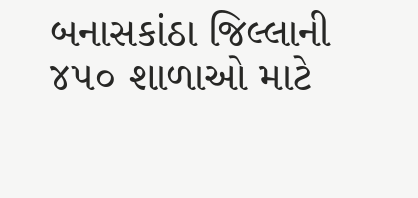બનાસકાંઠા જિલ્લાની ૪૫૦ શાળાઓ માટે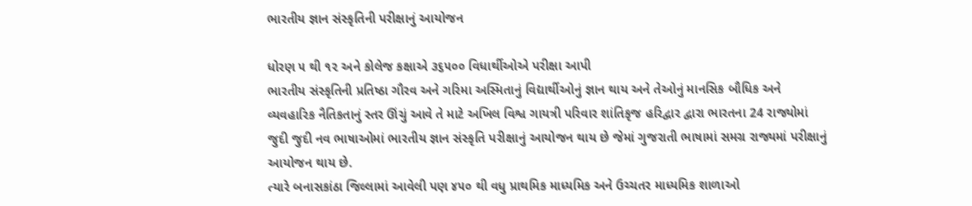ભારતીય જ્ઞાન સંસ્કૃતિની પરીક્ષાનું આયોજન

ધોરણ ૫ થી ૧૨ અને કોલેજ કક્ષાએ ૩૬૫૦૦ વિધાર્થીઓએ પરીક્ષા આપી
ભારતીય સંસ્કૃતિની પ્રતિષ્ઠા ગૌરવ અને ગરિમા અસ્મિતાનું વિદ્યાર્થીઓનું જ્ઞાન થાય અને તેઓનું માનસિક બૌધિક અને વ્યવહારિક નૈતિકતાનું સ્તર ઊંચું આવે તે માટે અખિલ વિશ્વ ગાયત્રી પરિવાર શાંતિકૃજ હરિદ્વાર દ્વારા ભારતના 24 રાજ્યોમાં જુદી જુદી નવ ભાષાઓમાં ભારતીય જ્ઞાન સંસ્કૃતિ પરીક્ષાનું આયોજન થાય છે જેમાં ગુજરાતી ભાષામાં સમગ્ર રાજ્યમાં પરીક્ષાનું આયોજન થાય છે.
ત્યારે બનાસકાંઠા જિલ્લામાં આવેલી પણ ૪૫૦ થી વધુ પ્રાથમિક માધ્યમિક અને ઉચ્ચતર માધ્યમિક શાળાઓ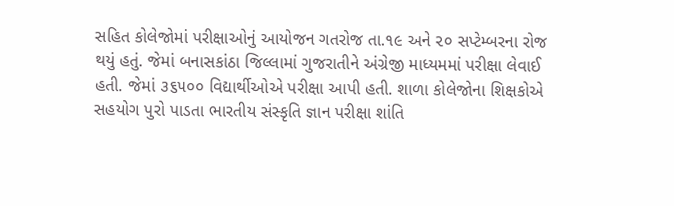સહિત કોલેજોમાં પરીક્ષાઓનું આયોજન ગતરોજ તા.૧૯ અને ૨૦ સપ્ટેમ્બરના રોજ થયું હતું. જેમાં બનાસકાંઠા જિલ્લામાં ગુજરાતીને અંગ્રેજી માધ્યમમાં પરીક્ષા લેવાઈ હતી. જેમાં ૩૬૫૦૦ વિદ્યાર્થીઓએ પરીક્ષા આપી હતી. શાળા કોલેજોના શિક્ષકોએ સહયોગ પુરો પાડતા ભારતીય સંસ્કૃતિ જ્ઞાન પરીક્ષા શાંતિ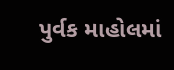પુર્વક માહોલમાં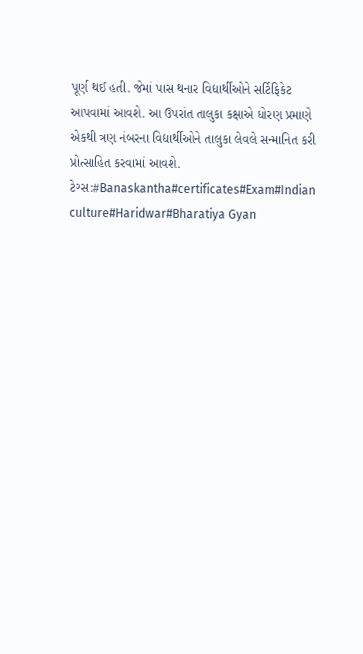પૂર્ણ થઈ હતી. જેમાં પાસ થનાર વિદ્યાર્થીઓને સર્ટિફિકેટ આપવામાં આવશે. આ ઉપરાંત તાલુકા કક્ષાએ ધોરણ પ્રમાણે એકથી ત્રણ નંબરના વિદ્યાર્થીઓને તાલુકા લેવલે સન્માનિત કરી પ્રોત્સાહિત કરવામાં આવશે.
ટેગ્સ:#Banaskantha#certificates#Exam#Indian culture#Haridwar#Bharatiya Gyan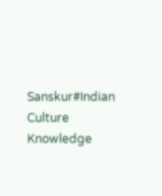Sanskur#Indian Culture Knowledge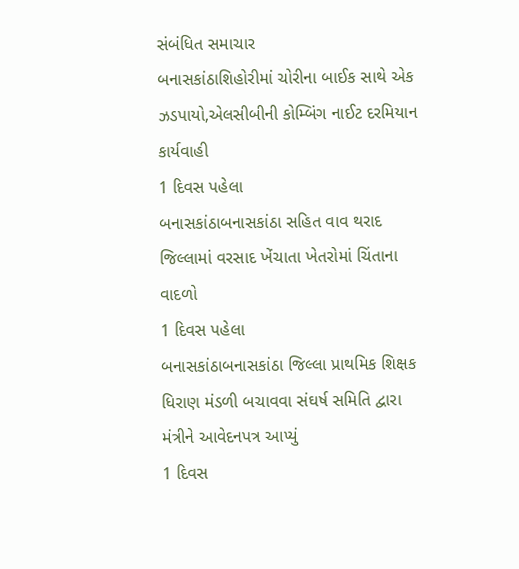સંબંધિત સમાચાર
બનાસકાંઠાશિહોરીમાં ચોરીના બાઈક સાથે એક ઝડપાયો,એલસીબીની કોમ્બિંગ નાઈટ દરમિયાન કાર્યવાહી
1 દિવસ પહેલા
બનાસકાંઠાબનાસકાંઠા સહિત વાવ થરાદ જિલ્લામાં વરસાદ ખેંચાતા ખેતરોમાં ચિંતાના વાદળો
1 દિવસ પહેલા
બનાસકાંઠાબનાસકાંઠા જિલ્લા પ્રાથમિક શિક્ષક ધિરાણ મંડળી બચાવવા સંઘર્ષ સમિતિ દ્વારા મંત્રીને આવેદનપત્ર આપ્યું
1 દિવસ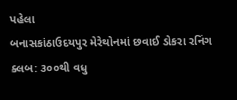પહેલા
બનાસકાંઠાઉદયપુર મેરેથોનમાં છવાઈ ડોકરા રનિંગ ક્લબ: ૩૦૦થી વધુ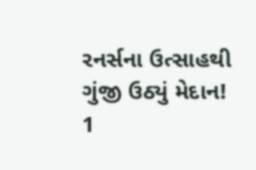રનર્સના ઉત્સાહથી ગુંજી ઉઠ્યું મેદાન!
1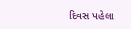દિવસ પહેલા